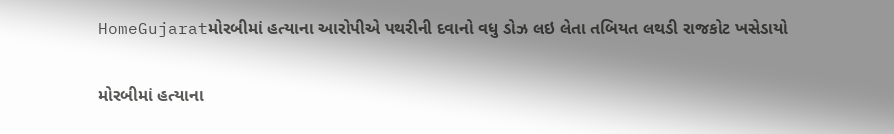HomeGujaratમોરબીમાં હત્યાના આરોપીએ પથરીની દવાનો વધુ ડોઝ લઇ લેતા તબિયત લથડી રાજકોટ ખસેડાયો

મોરબીમાં હત્યાના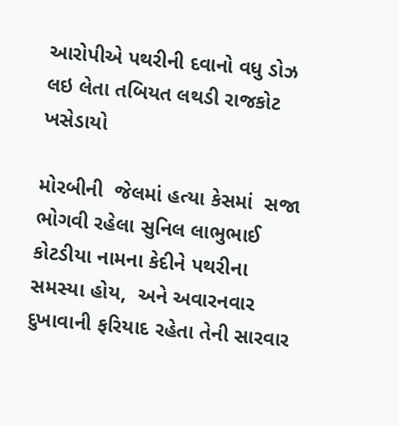આરોપીએ પથરીની દવાનો વધુ ડોઝ લઇ લેતા તબિયત લથડી રાજકોટ ખસેડાયો

મોરબીની  જેલમાં હત્યા કેસમાં  સજા ભોગવી રહેલા સુનિલ લાભુભાઈ કોટડીયા નામના કેદીને પથરીના સમસ્યા હોય,  અને અવારનવાર દુખાવાની ફરિયાદ રહેતા તેની સારવાર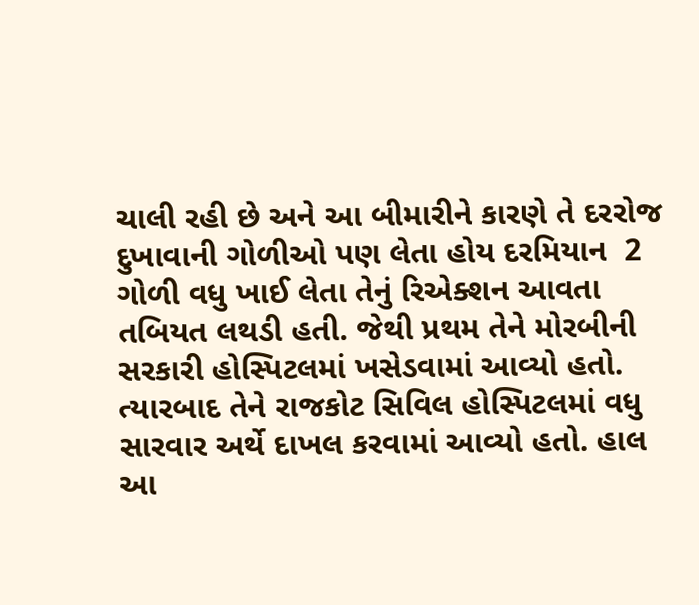ચાલી રહી છે અને આ બીમારીને કારણે તે દરરોજ દુખાવાની ગોળીઓ પણ લેતા હોય દરમિયાન  2 ગોળી વધુ ખાઈ લેતા તેનું રિએક્શન આવતા તબિયત લથડી હતી. જેથી પ્રથમ તેને મોરબીની સરકારી હોસ્પિટલમાં ખસેડવામાં આવ્યો હતો. ત્યારબાદ તેને રાજકોટ સિવિલ હોસ્પિટલમાં વધુ સારવાર અર્થે દાખલ કરવામાં આવ્યો હતો. હાલ આ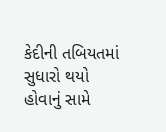કેદીની તબિયતમાં સુધારો થયો હોવાનું સામે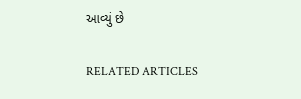આવ્યું છે

RELATED ARTICLES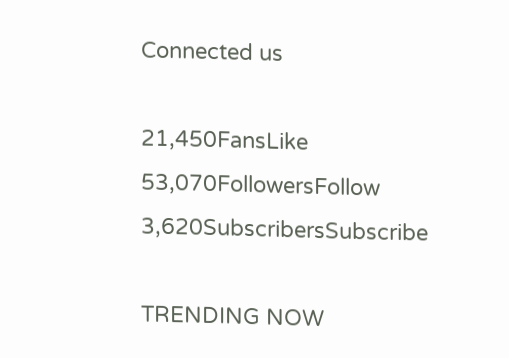Connected us

21,450FansLike
53,070FollowersFollow
3,620SubscribersSubscribe

TRENDING NOW